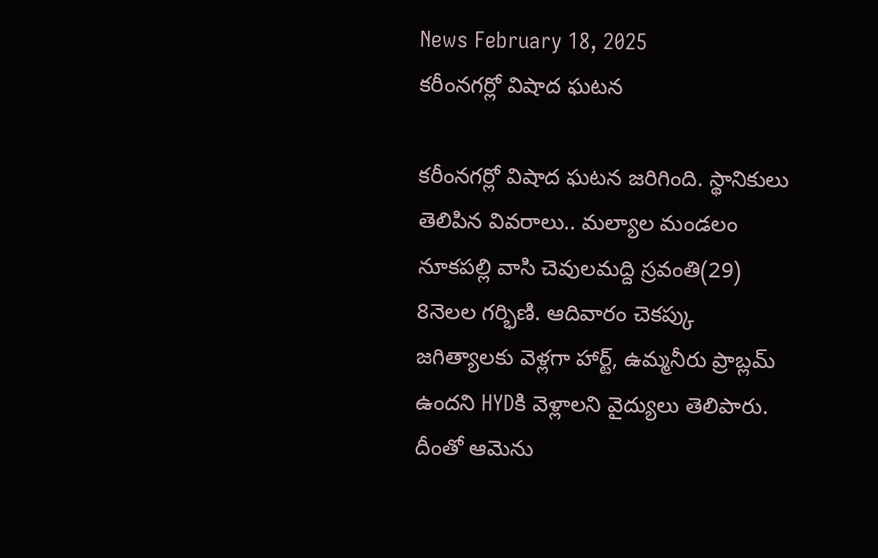News February 18, 2025
కరీంనగర్లో విషాద ఘటన

కరీంనగర్లో విషాద ఘటన జరిగింది. స్థానికులు తెలిపిన వివరాలు.. మల్యాల మండలం నూకపల్లి వాసి చెవులమద్ది స్రవంతి(29) 8నెలల గర్భిణి. ఆదివారం చెకప్కు జగిత్యాలకు వెళ్లగా హార్ట్, ఉమ్మనీరు ప్రాబ్లమ్ ఉందని HYDకి వెళ్లాలని వైద్యులు తెలిపారు. దీంతో ఆమెను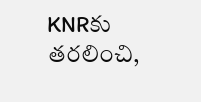KNRకు తరలించి,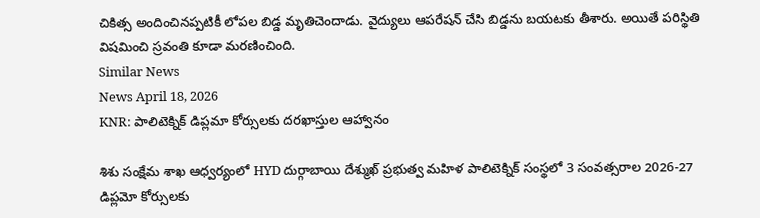చికిత్స అందించినప్పటికీ లోపల బిడ్డ మృతిచెందాడు. వైద్యులు ఆపరేషన్ చేసి బిడ్డను బయటకు తీశారు. అయితే పరిస్థితి విషమించి స్రవంతి కూడా మరణించింది.
Similar News
News April 18, 2026
KNR: పాలిటెక్నిక్ డిప్లమా కోర్సులకు దరఖాస్తుల ఆహ్వానం

శిశు సంక్షేమ శాఖ ఆధ్వర్యంలో HYD దుర్గాబాయి దేశ్ముఖ్ ప్రభుత్వ మహిళ పాలిటెక్నిక్ సంస్థలో 3 సంవత్సరాల 2026-27 డిప్లమో కోర్సులకు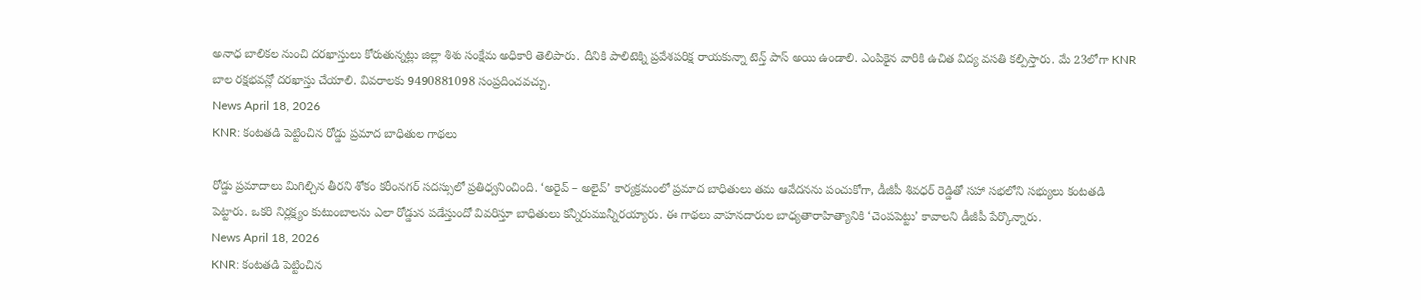అనాధ బాలికల నుంచి దరఖాస్తులు కోరుతున్నట్లు జిల్లా శిశు సంక్షేమ అధికారి తెలిపారు. దీనికి పాలిటెక్ని ప్రవేశపరిక్ష రాయకున్నా టెన్త్ పాస్ అయి ఉండాలి. ఎంపికైన వారికి ఉచిత విద్య వసతి కల్పిస్తారు. మే 23లోగా KNR బాల రక్షభవన్లో దరఖాస్తు చేయాలి. వివరాలకు 9490881098 సంప్రదించవచ్చు.
News April 18, 2026
KNR: కంటతడి పెట్టించిన రోడ్డు ప్రమాద బాధితుల గాథలు

రోడ్డు ప్రమాదాలు మిగిల్చిన తీరని శోకం కరీంనగర్ సదస్సులో ప్రతిధ్వనించింది. ‘అరైవ్ – అలైవ్’ కార్యక్రమంలో ప్రమాద బాధితులు తమ ఆవేదనను పంచుకోగా, డీజీపీ శివధర్ రెడ్డితో సహా సభలోని సభ్యులు కంటతడి పెట్టారు. ఒకరి నిర్లక్ష్యం కుటుంబాలను ఎలా రోడ్డున పడేస్తుందో వివరిస్తూ బాధితులు కన్నీరుమున్నీరయ్యారు. ఈ గాథలు వాహనదారుల బాధ్యతారాహిత్యానికి ‘చెంపపెట్టు’ కావాలని డీజీపీ పేర్కొన్నారు.
News April 18, 2026
KNR: కంటతడి పెట్టించిన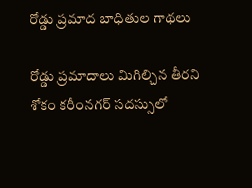రోడ్డు ప్రమాద బాధితుల గాథలు

రోడ్డు ప్రమాదాలు మిగిల్చిన తీరని శోకం కరీంనగర్ సదస్సులో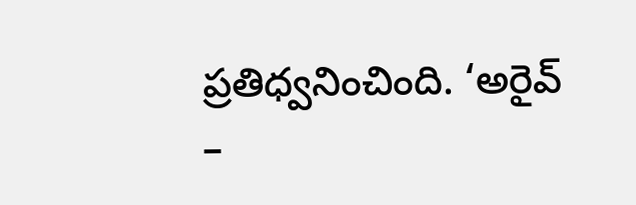ప్రతిధ్వనించింది. ‘అరైవ్ –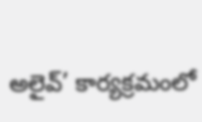అలైవ్’ కార్యక్రమంలో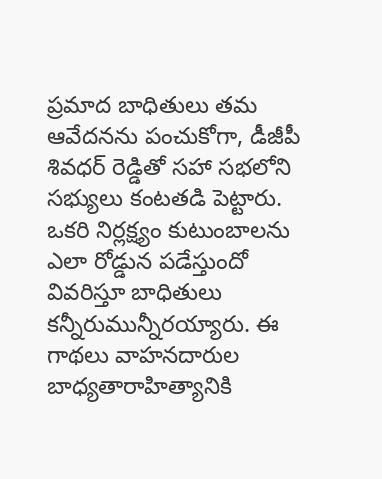ప్రమాద బాధితులు తమ ఆవేదనను పంచుకోగా, డీజీపీ శివధర్ రెడ్డితో సహా సభలోని సభ్యులు కంటతడి పెట్టారు. ఒకరి నిర్లక్ష్యం కుటుంబాలను ఎలా రోడ్డున పడేస్తుందో వివరిస్తూ బాధితులు కన్నీరుమున్నీరయ్యారు. ఈ గాథలు వాహనదారుల బాధ్యతారాహిత్యానికి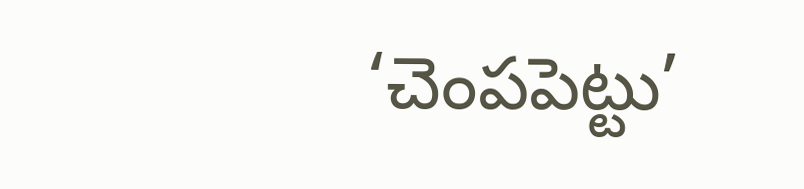‘చెంపపెట్టు’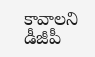కావాలని డీజీపీ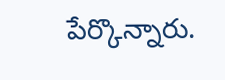పేర్కొన్నారు.